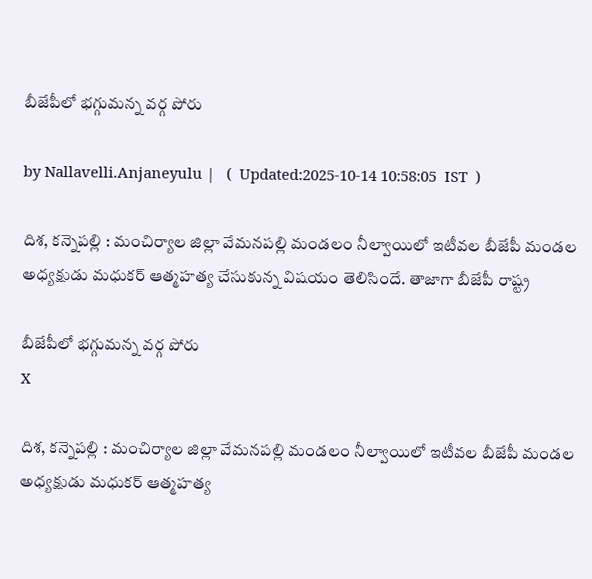బీజేపీలో భ‌గ్గుమ‌న్న వ‌ర్గ పోరు

by Nallavelli.Anjaneyulu |   (  Updated:2025-10-14 10:58:05  IST  )

దిశ‌, క‌న్నెప‌ల్లి : మంచిర్యాల జిల్లా వేమనపల్లి మండలం నీల్వాయిలో ఇటీవల బీజేపీ మండ‌ల అధ్య‌క్షుడు మ‌ధుక‌ర్ ఆత్మ‌హ‌త్య చేసుకున్న విష‌యం తెలిసిందే. తాజాగా బీజేపీ రాష్ట్ర

బీజేపీలో భ‌గ్గుమ‌న్న వ‌ర్గ పోరు
X

దిశ‌, క‌న్నెప‌ల్లి : మంచిర్యాల జిల్లా వేమనపల్లి మండలం నీల్వాయిలో ఇటీవల బీజేపీ మండ‌ల అధ్య‌క్షుడు మ‌ధుక‌ర్ ఆత్మ‌హ‌త్య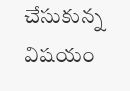చేసుకున్న విష‌యం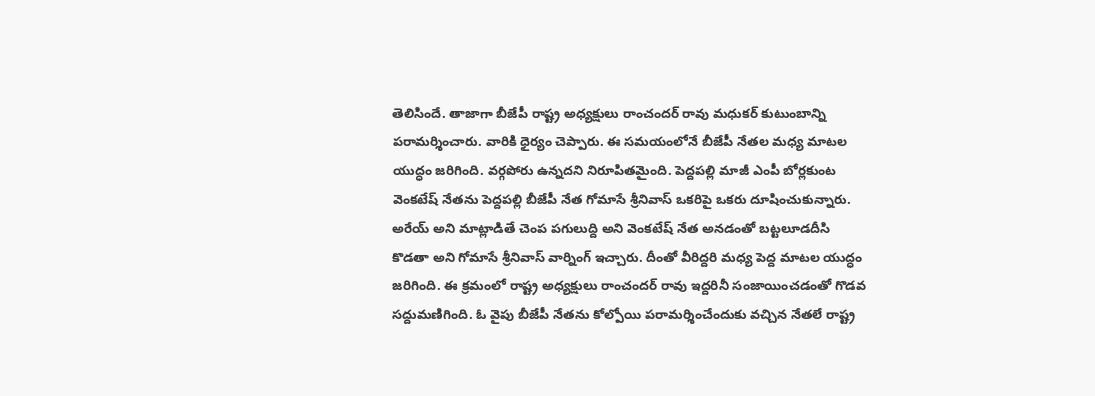తెలిసిందే. తాజాగా బీజేపీ రాష్ట్ర అధ్య‌క్షులు రాంచంద‌ర్ రావు మ‌ధుక‌ర్ కుటుంబాన్ని ప‌రామ‌ర్శించారు. వారికి ధైర్యం చెప్పారు. ఈ స‌మ‌యంలోనే బీజేపీ నేత‌ల మ‌ధ్య మాట‌ల యుద్ధం జ‌రిగింది. వ‌ర్గ‌పోరు ఉన్న‌ద‌ని నిరూపిత‌మైంది. పెద్దపల్లి మాజీ ఎంపీ బోర్లకుంట వెంకటేష్ నేతను పెద్దపల్లి బీజేపీ నేత గోమాసే శ్రీనివాస్ ఒక‌రిపై ఒక‌రు దూషించుకున్నారు. అరేయ్ అని మాట్లాడితే చెంప పగులుద్ది అని వెంకటేష్ నేత అనడంతో బట్టలూడదీసి కొడతా అని గోమాసే శ్రీనివాస్ వార్నింగ్ ఇచ్చారు. దీంతో వీరిద్ద‌రి మ‌ధ్య పెద్ద‌ మాట‌ల యుద్ధం జ‌రిగింది. ఈ క్రమంలో రాష్ట్ర అధ్యక్షులు రాంచందర్ రావు ఇద్దరినీ సంజాయించడంతో గొడవ సద్దుమణిగింది. ఓ వైపు బీజేపీ నేతను కోల్పోయి పరామర్శించేందుకు వచ్చిన నేతలే రాష్ట్ర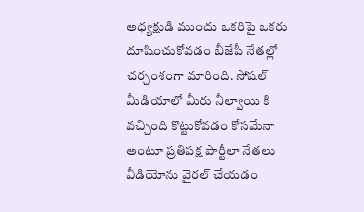అధ్యక్షుడి ముందు ఒకరిపై ఒకరు దూషించుకోవడం బీజేపీ నేతల్లో చర్చంశంగా మారింది. సోషల్ మీడియాలో మీరు నీల్వాయి కి వచ్చింది కొట్టుకోవడం కోసమేనా అంటూ ప్రతిపక్ష పార్టీలా నేతలు వీడియోను వైరల్ చేయ‌డం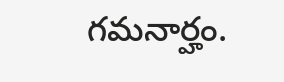గ‌మ‌నార్హం.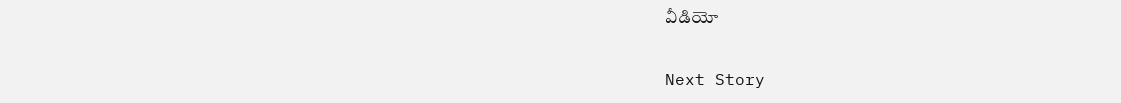వీడియో

Next Story